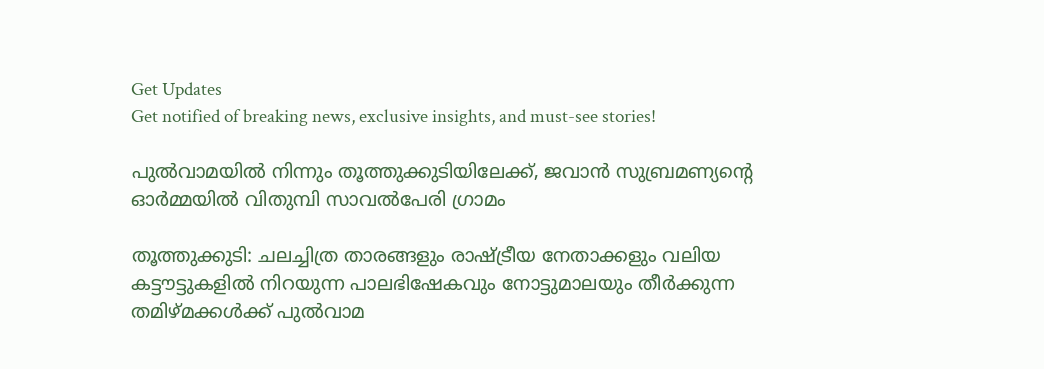Get Updates
Get notified of breaking news, exclusive insights, and must-see stories!

പുല്‍വാമയില്‍ നിന്നും തൂത്തുക്കുടിയിലേക്ക്, ജവാന്‍ സുബ്രമണ്യന്‍റെ ഓര്‍മ്മയില്‍ വിതുമ്പി സാവല്‍പേരി ഗ്രാമം

തൂത്തുക്കുടി: ചലച്ചിത്ര താരങ്ങളും രാഷ്ട്രീയ നേതാക്കളും വലിയ കട്ടൗട്ടുകളില്‍ നിറയുന്ന പാലഭിഷേകവും നോട്ടുമാലയും തീര്‍ക്കുന്ന തമിഴ്മക്കള്‍ക്ക് പുല്‍വാമ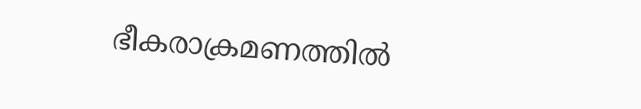ഭീകരാക്രമണത്തില്‍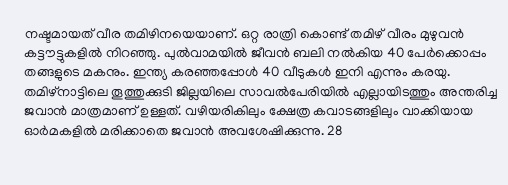നഷ്ടമായത് വീര തമിഴിനയെയാണ്. ഒറ്റ രാത്രി കൊണ്ട് തമിഴ് വീരം മുഴുവന്‍ കട്ടൗട്ടുകളില്‍ നിറഞ്ഞു. പുല്‍വാമയില്‍ ജീവന്‍ ബലി നല്‍കിയ 40 പേര്‍ക്കൊപ്പം തങ്ങളുടെ മകനും. ഇന്ത്യ കരഞ്ഞപ്പോള്‍ 40 വീടുകള്‍ ഇനി എന്നും കരയു. തമിഴ്‌നാട്ടിലെ തൂത്തുക്കുടി ജില്ലയിലെ സാവല്‍പേരിയില്‍ എല്ലായിടത്തും അന്തരിച്ച ജവാന്‍ മാത്രമാണ് ഉള്ളത്. വഴിയരികിലും ക്ഷേത്ര കവാടങ്ങളിലും വാക്കിയായ ഓര്‍മകളില്‍ മരിക്കാതെ ജവാന്‍ അവശേഷിക്കുന്നു. 28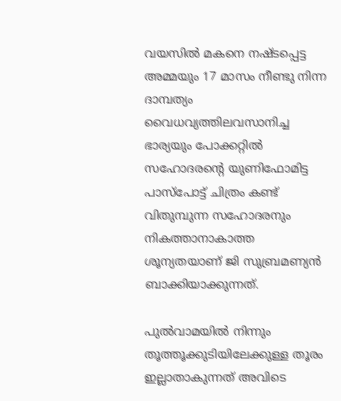വയസില്‍ മകനെ നഷ്ടപ്പെട്ട അമ്മയും 17 മാസം നീണ്ടു നിന്ന ദാമ്പത്യം വൈധവ്യത്തിലവസാനിച്ച ഭാര്യയും പോക്കറ്റില്‍ സഹോദരന്റെ യുണിഫോമിട്ട പാസ്‌പോട്ട് ചിത്രം കണ്ട് വിതുമ്പുന്ന സഹോദരനും നികത്താനാകാത്ത ശൂന്യതയാണ് ജി സുബ്രമണ്യന്‍ ബാക്കിയാക്കുന്നത്.

പുല്‍വാമയില്‍ നിന്നും തൂത്തൂക്കുടിയിലേക്കുള്ള തൂരം ഇല്ലാതാകുന്നത് അവിടെ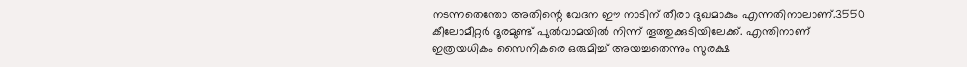നടന്നതെന്തോ അതിന്റെ വേദന ഈ നാടിന് തീരാ ദുഖമാകും എന്നതിനാലാണ്.3550 കീലോമീറ്റര്‍ ദൂരമുണ്ട് പുല്‍വാമയില്‍ നിന്ന് തൂത്തുക്കുടിയിലേക്ക്. എന്തിനാണ് ഇത്രയധികം സൈനികരെ ഒരുമിച്ച് അയച്ചതെന്നും സുരക്ഷ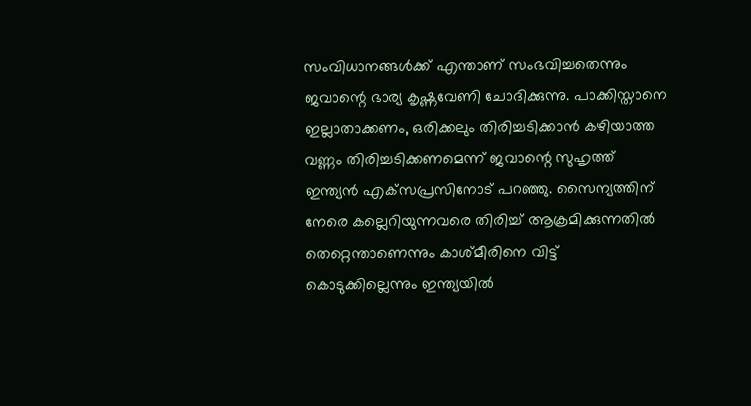സംവിധാനങ്ങള്‍ക്ക് എന്താണ് സംഭവിച്ചതെന്നും ജവാന്റെ ഭാര്യ കൃഷ്ണവേണി ചോദിക്കുന്നു. പാക്കിസ്താനെ ഇല്ലാതാക്കണം, ഒരിക്കലും തിരിച്ചടിക്കാന്‍ കഴിയാത്ത വണ്ണം തിരിച്ചടിക്കണമെന്ന് ജവാന്റെ സുഹൃത്ത് ഇന്ത്യന്‍ എക്‌സപ്രസിനോട് പറഞ്ഞു. സൈന്യത്തിന് നേരെ കല്ലെറിയുന്നവരെ തിരിച്ച് ആക്രമിക്കുന്നതില്‍ തെറ്റെന്താണെന്നും കാശ്മീരിനെ വിട്ട് കൊടുക്കില്ലെന്നും ഇന്ത്യയില്‍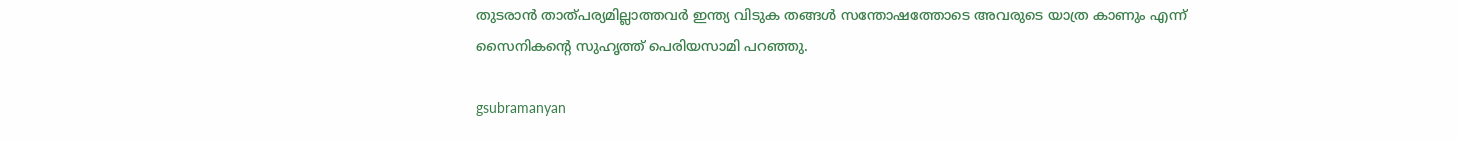തുടരാന്‍ താത്പര്യമില്ലാത്തവര്‍ ഇന്ത്യ വിടുക തങ്ങള്‍ സന്തോഷത്തോടെ അവരുടെ യാത്ര കാണും എന്ന് സൈനികന്റെ സുഹൃത്ത് പെരിയസാമി പറഞ്ഞു.

gsubramanyan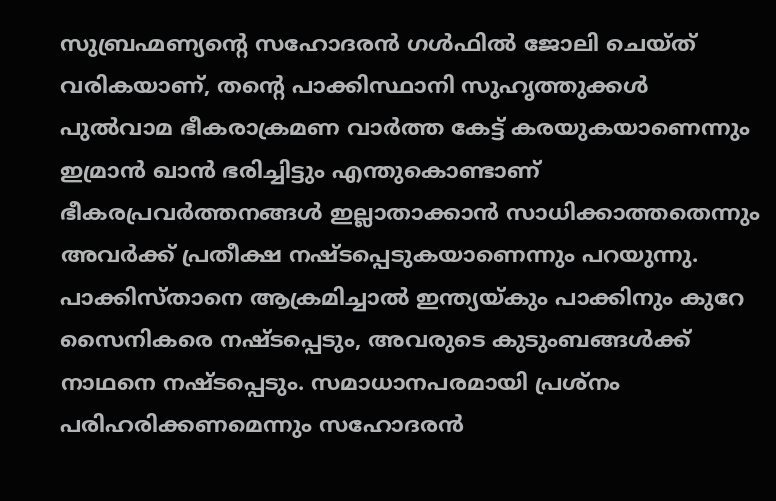സുബ്രഹ്മണ്യന്റെ സഹോദരന്‍ ഗള്‍ഫില്‍ ജോലി ചെയ്ത് വരികയാണ്, തന്റെ പാക്കിസ്ഥാനി സുഹൃത്തുക്കള്‍ പുല്‍വാമ ഭീകരാക്രമണ വാര്‍ത്ത കേട്ട് കരയുകയാണെന്നും ഇമ്രാന്‍ ഖാന്‍ ഭരിച്ചിട്ടും എന്തുകൊണ്ടാണ് ഭീകരപ്രവര്‍ത്തനങ്ങള്‍ ഇല്ലാതാക്കാന്‍ സാധിക്കാത്തതെന്നും അവര്‍ക്ക് പ്രതീക്ഷ നഷ്ടപ്പെടുകയാണെന്നും പറയുന്നു. പാക്കിസ്താനെ ആക്രമിച്ചാല്‍ ഇന്ത്യയ്കും പാക്കിനും കുറേ സൈനികരെ നഷ്ടപ്പെടും, അവരുടെ കുടുംബങ്ങള്‍ക്ക് നാഥനെ നഷ്ടപ്പെടും. സമാധാനപരമായി പ്രശ്‌നം പരിഹരിക്കണമെന്നും സഹോദരന്‍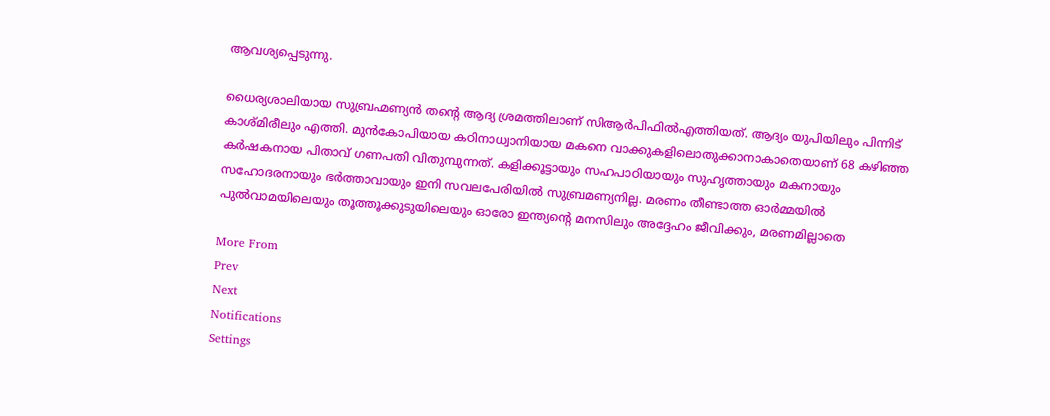ആവശ്യപ്പെടുന്നു.

ധൈര്യശാലിയായ സുബ്രഹ്മണ്യന്‍ തന്റെ ആദ്യ ശ്രമത്തിലാണ് സിആര്‍പിഫില്‍എത്തിയത്. ആദ്യം യുപിയിലും പിന്നിട് കാശ്മിരീലും എത്തി. മുന്‍കോപിയായ കഠിനാധ്വാനിയായ മകനെ വാക്കുകളിലൊതുക്കാനാകാതെയാണ് 68 കഴിഞ്ഞ കര്‍ഷകനായ പിതാവ് ഗണപതി വിതുമ്പുന്നത്. കളിക്കൂട്ടായും സഹപാഠിയായും സുഹൃത്തായും മകനായും സഹോദരനായും ഭര്‍ത്താവായും ഇനി സവലപേരിയില്‍ സുബ്രമണ്യനില്ല. മരണം തീണ്ടാത്ത ഓര്‍മ്മയില്‍ പുല്‍വാമയിലെയും തൂത്തൂക്കുടുയിലെയും ഓരോ ഇന്ത്യന്റെ മനസിലും അദ്ദേഹം ജീവിക്കും, മരണമില്ലാതെ

More From
Prev
Next
Notifications
Settings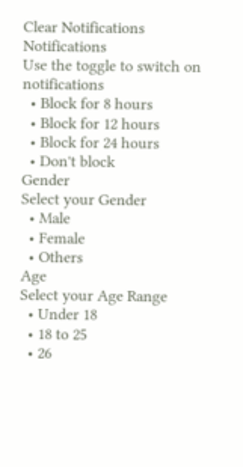Clear Notifications
Notifications
Use the toggle to switch on notifications
  • Block for 8 hours
  • Block for 12 hours
  • Block for 24 hours
  • Don't block
Gender
Select your Gender
  • Male
  • Female
  • Others
Age
Select your Age Range
  • Under 18
  • 18 to 25
  • 26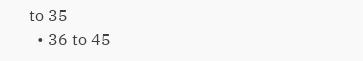to 35
  • 36 to 45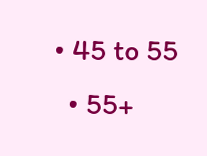• 45 to 55
  • 55+